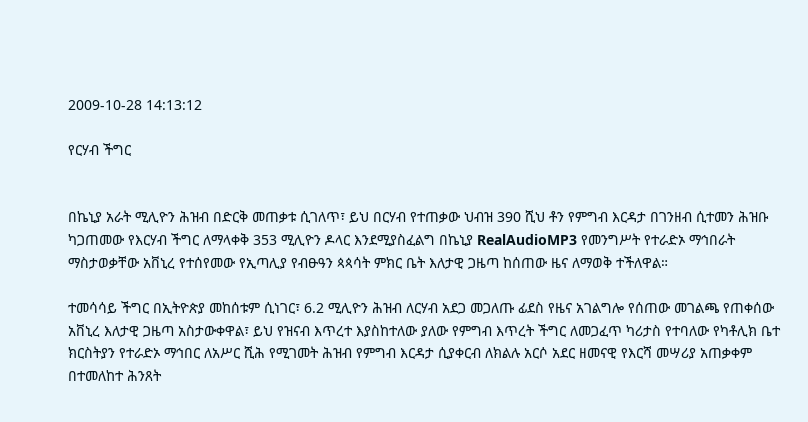2009-10-28 14:13:12

የርሃብ ችግር


በኬኒያ አራት ሚሊዮን ሕዝብ በድርቅ መጠቃቱ ሲገለጥ፣ ይህ በርሃብ የተጠቃው ህብዝ 390 ሺህ ቶን የምግብ እርዳታ በገንዘብ ሲተመን ሕዝቡ ካጋጠመው የእርሃብ ችግር ለማላቀቅ 353 ሚሊዮን ዶላር እንደሚያስፈልግ በኬኒያ RealAudioMP3 የመንግሥት የተራድኦ ማኅበራት ማስታወቃቸው አቨኒረ የተሰየመው የኢጣሊያ የብፁዓን ጳጳሳት ምክር ቤት እለታዊ ጋዜጣ ከሰጠው ዜና ለማወቅ ተችለዋል።

ተመሳሳይ ችግር በኢትዮጵያ መከሰቱም ሲነገር፣ 6.2 ሚሊዮን ሕዝብ ለርሃብ አደጋ መጋለጡ ፊደስ የዜና አገልግሎ የሰጠው መገልጫ የጠቀሰው አቨኒረ እለታዊ ጋዜጣ አስታውቀዋል፣ ይህ የዝናብ እጥረተ እያስከተለው ያለው የምግብ እጥረት ችግር ለመጋፈጥ ካሪታስ የተባለው የካቶሊክ ቤተ ክርስትያን የተራድኦ ማኅበር ለአሥር ሺሕ የሚገመት ሕዝብ የምግብ እርዳታ ሲያቀርብ ለክልሉ አርሶ አደር ዘመናዊ የእርሻ መሣሪያ አጠቃቀም በተመለከተ ሕንጸት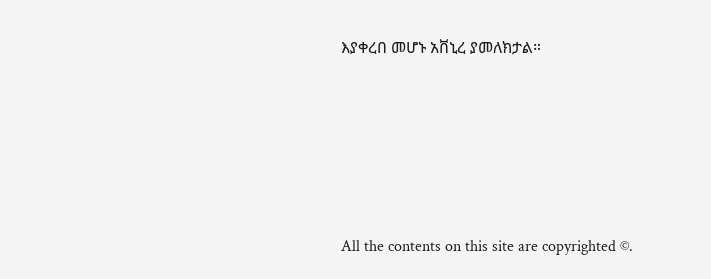እያቀረበ መሆኑ አቨኒረ ያመለክታል።







All the contents on this site are copyrighted ©.